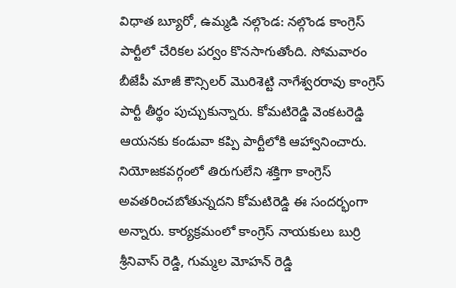విధాత బ్యూరో, ఉమ్మడి నల్గొండ: నల్గొండ కాంగ్రెస్ పార్టీలో చేరికల పర్వం కొనసాగుతోంది. సోమవారం బీజేపీ మాజీ కౌన్సిలర్ మొరిశెట్టి నాగేశ్వరరావు కాంగ్రెస్ పార్టీ తీర్థం పుచ్చుకున్నారు. కోమటిరెడ్డి వెంకటరెడ్డి ఆయనకు కండువా కప్పి పార్టీలోకి ఆహ్వానించారు. నియోజకవర్గంలో తిరుగులేని శక్తిగా కాంగ్రెస్ అవతరించబోతున్నదని కోమటిరెడ్డి ఈ సందర్భంగా అన్నారు. కార్యక్రమంలో కాంగ్రెస్ నాయకులు బుర్రి శ్రీనివాస్ రెడ్డి, గుమ్మల మోహన్ రెడ్డి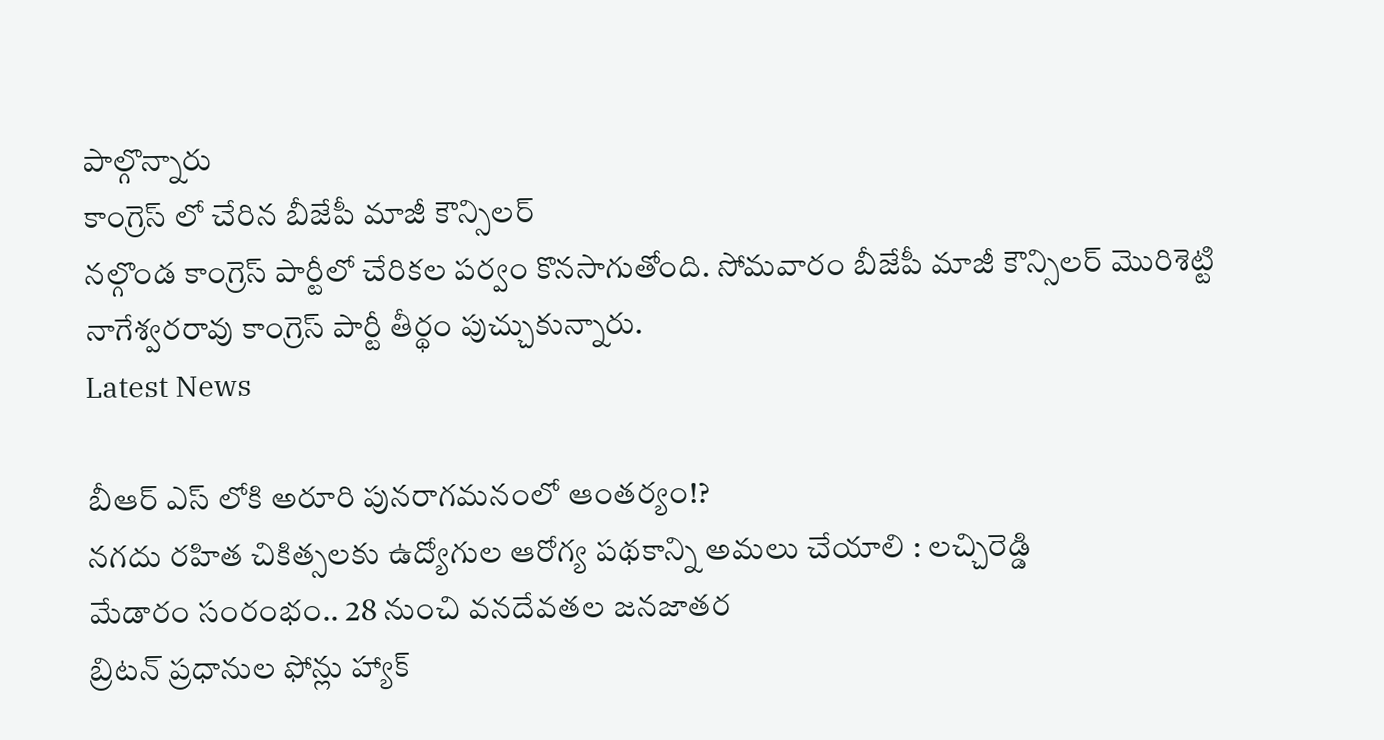పాల్గొన్నారు
కాంగ్రెస్ లో చేరిన బీజేపీ మాజీ కౌన్సిలర్
నల్గొండ కాంగ్రెస్ పార్టీలో చేరికల పర్వం కొనసాగుతోంది. సోమవారం బీజేపీ మాజీ కౌన్సిలర్ మొరిశెట్టి నాగేశ్వరరావు కాంగ్రెస్ పార్టీ తీర్థం పుచ్చుకున్నారు.
Latest News

బీఆర్ ఎస్ లోకి అరూరి పునరాగమనంలో ఆంతర్యం!?
నగదు రహిత చికిత్సలకు ఉద్యోగుల ఆరోగ్య పథకాన్ని అమలు చేయాలి : లచ్చిరెడ్డి
మేడారం సంరంభం.. 28 నుంచి వనదేవతల జనజాతర
బ్రిటన్ ప్రధానుల ఫోన్లు హ్యాక్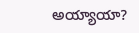అయ్యాయా?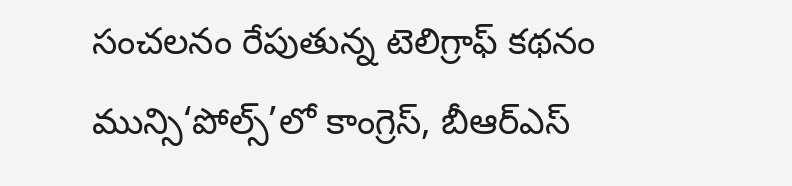సంచలనం రేపుతున్న టెలిగ్రాఫ్ కథనం
మున్సి‘పోల్స్’లో కాంగ్రెస్, బీఆర్ఎస్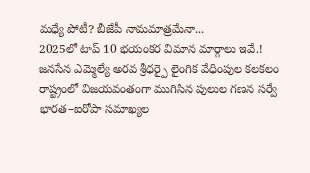మధ్యే పోటీ? బీజేపీ నామమాత్రమేనా...
2025లో టాప్ 10 భయంకర విమాన మార్గాలు ఇవే.!
జనసేన ఎమ్మెల్యే అరవ శ్రీధర్పై లైంగిక వేధింపుల కలకలం
రాష్ట్రంలో విజయవంతంగా ముగిసిన పులుల గణన సర్వే
భారత–ఐరోపా సమాఖ్యల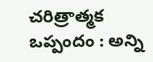చరిత్రాత్మక ఒప్పందం : అన్ని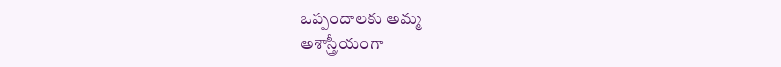ఒప్పందాలకు అమ్మ
అశాస్త్రీయంగా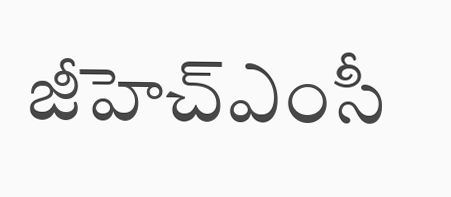జీహెచ్ఎంసీ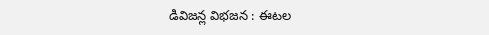డివిజన్ల విభజన : ఈటల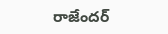రాజేందర్